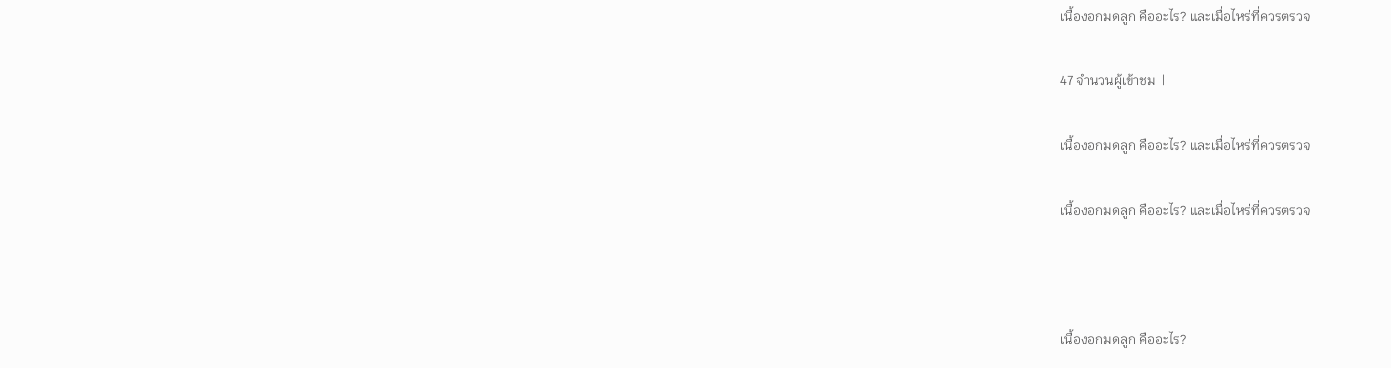เนื้องอกมดลูก คืออะไร? และเมื่อไหร่ที่ควรตรวจ

47 จำนวนผู้เข้าชม  |

เนื้องอกมดลูก คืออะไร? และเมื่อไหร่ที่ควรตรวจ

เนื้องอกมดลูก คืออะไร? และเมื่อไหร่ที่ควรตรวจ



เนื้องอกมดลูก คืออะไร?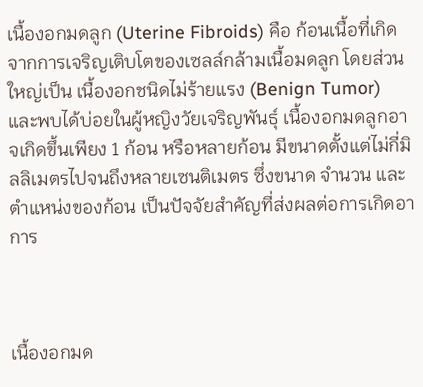เนื้องอกมดลูก (Uterine Fibroids) คือ ก้อนเนื้อที่เกิดจากการเจริญเติบโตของเซลล์กล้ามเนื้อมดลูก โดยส่วนใหญ่เป็น เนื้องอกชนิดไม่ร้ายแรง (Benign Tumor) และพบได้บ่อยในผู้หญิงวัยเจริญพันธุ์ เนื้องอกมดลูกอาจเกิดขึ้นเพียง 1 ก้อน หรือหลายก้อน มีขนาดตั้งแต่ไม่กี่มิลลิเมตรไปจนถึงหลายเซนติเมตร ซึ่งขนาด จำนวน และตำแหน่งของก้อน เป็นปัจจัยสำคัญที่ส่งผลต่อการเกิดอาการ



เนื้องอกมด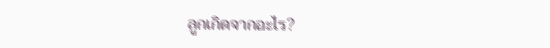ลูกเกิดจากอะไร?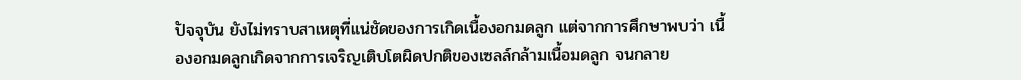ปัจจุบัน ยังไม่ทราบสาเหตุที่แน่ชัดของการเกิดเนื้องอกมดลูก แต่จากการศึกษาพบว่า เนื้องอกมดลูกเกิดจากการเจริญเติบโตผิดปกติของเซลล์กล้ามเนื้อมดลูก จนกลาย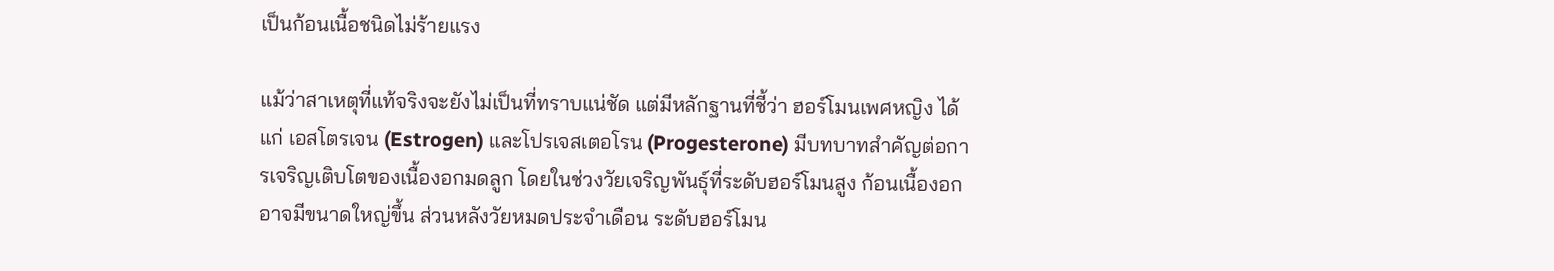เป็นก้อนเนื้อชนิดไม่ร้ายแรง

แม้ว่าสาเหตุที่แท้จริงจะยังไม่เป็นที่ทราบแน่ชัด แต่มีหลักฐานที่ชี้ว่า ฮอร์โมนเพศหญิง ได้แก่ เอสโตรเจน (Estrogen) และโปรเจสเตอโรน (Progesterone) มีบทบาทสำคัญต่อการเจริญเติบโตของเนื้องอกมดลูก โดยในช่วงวัยเจริญพันธุ์ที่ระดับฮอร์โมนสูง ก้อนเนื้องอกอาจมีขนาดใหญ่ขึ้น ส่วนหลังวัยหมดประจำเดือน ระดับฮอร์โมน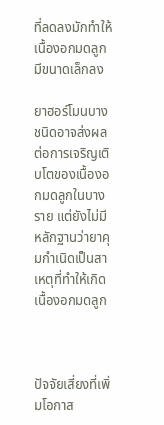ที่ลดลงมักทำให้เนื้องอกมดลูกมีขนาดเล็กลง

ยาฮอร์โมนบางชนิดอาจส่งผลต่อการเจริญเติบโตของเนื้องอกมดลูกในบางราย แต่ยังไม่มีหลักฐานว่ายาคุมกำเนิดเป็นสาเหตุที่ทำให้เกิดเนื้องอกมดลูก



ปัจจัยเสี่ยงที่เพิ่มโอกาส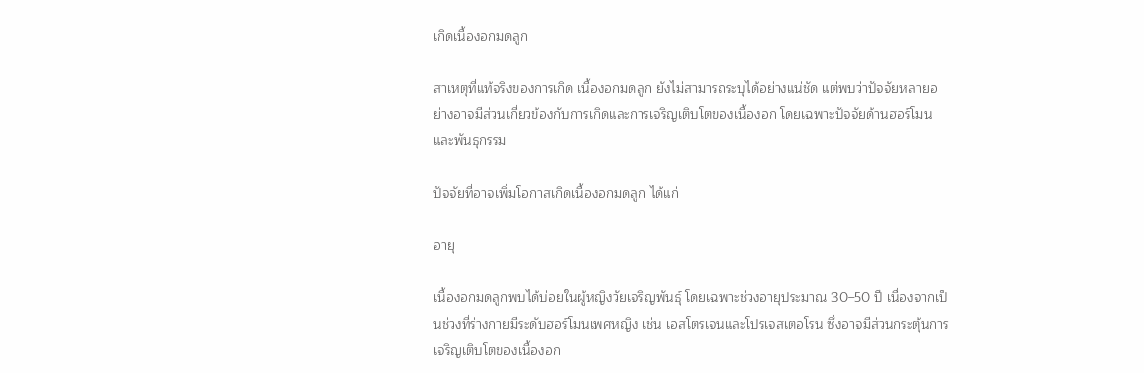เกิดเนื้องอกมดลูก

สาเหตุที่แท้จริงของการเกิด เนื้องอกมดลูก ยังไม่สามารถระบุได้อย่างแน่ชัด แต่พบว่าปัจจัยหลายอย่างอาจมีส่วนเกี่ยวข้องกับการเกิดและการเจริญเติบโตของเนื้องอก โดยเฉพาะปัจจัยด้านฮอร์โมนและพันธุกรรม

ปัจจัยที่อาจเพิ่มโอกาสเกิดเนื้องอกมดลูก ได้แก่

อายุ

เนื้องอกมดลูกพบได้บ่อยในผู้หญิงวัยเจริญพันธุ์ โดยเฉพาะช่วงอายุประมาณ 30–50 ปี เนื่องจากเป็นช่วงที่ร่างกายมีระดับฮอร์โมนเพศหญิง เช่น เอสโตรเจนและโปรเจสเตอโรน ซึ่งอาจมีส่วนกระตุ้นการเจริญเติบโตของเนื้องอก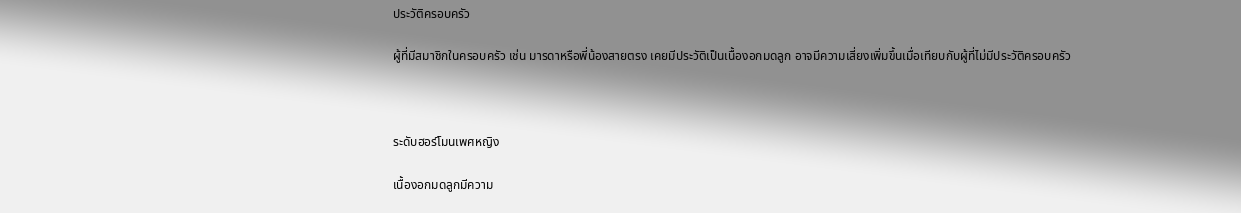ประวัติครอบครัว

ผู้ที่มีสมาชิกในครอบครัว เช่น มารดาหรือพี่น้องสายตรง เคยมีประวัติเป็นเนื้องอกมดลูก อาจมีความเสี่ยงเพิ่มขึ้นเมื่อเทียบกับผู้ที่ไม่มีประวัติครอบครัว



ระดับฮอร์โมนเพศหญิง

เนื้องอกมดลูกมีความ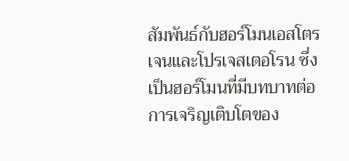สัมพันธ์กับฮอร์โมนเอสโตรเจนและโปรเจสเตอโรน ซึ่งเป็นฮอร์โมนที่มีบทบาทต่อการเจริญเติบโตของ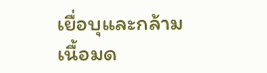เยื่อบุและกล้ามเนื้อมด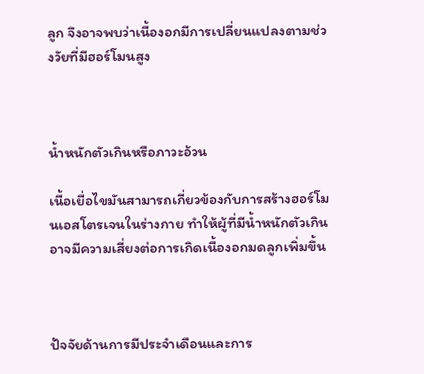ลูก จึงอาจพบว่าเนื้องอกมีการเปลี่ยนแปลงตามช่วงวัยที่มีฮอร์โมนสูง



น้ำหนักตัวเกินหรือภาวะอ้วน

เนื้อเยื่อไขมันสามารถเกี่ยวข้องกับการสร้างฮอร์โมนเอสโตรเจนในร่างกาย ทำให้ผู้ที่มีน้ำหนักตัวเกินอาจมีความเสี่ยงต่อการเกิดเนื้องอกมดลูกเพิ่มขึ้น



ปัจจัยด้านการมีประจำเดือนและการ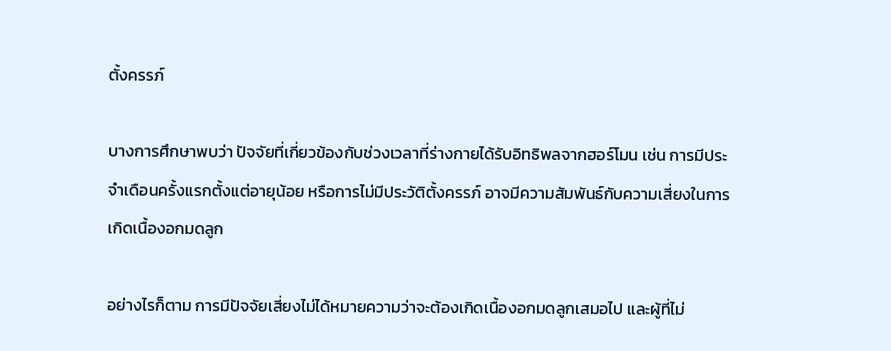ตั้งครรภ์

บางการศึกษาพบว่า ปัจจัยที่เกี่ยวข้องกับช่วงเวลาที่ร่างกายได้รับอิทธิพลจากฮอร์โมน เช่น การมีประจำเดือนครั้งแรกตั้งแต่อายุน้อย หรือการไม่มีประวัติตั้งครรภ์ อาจมีความสัมพันธ์กับความเสี่ยงในการเกิดเนื้องอกมดลูก

อย่างไรก็ตาม การมีปัจจัยเสี่ยงไม่ได้หมายความว่าจะต้องเกิดเนื้องอกมดลูกเสมอไป และผู้ที่ไม่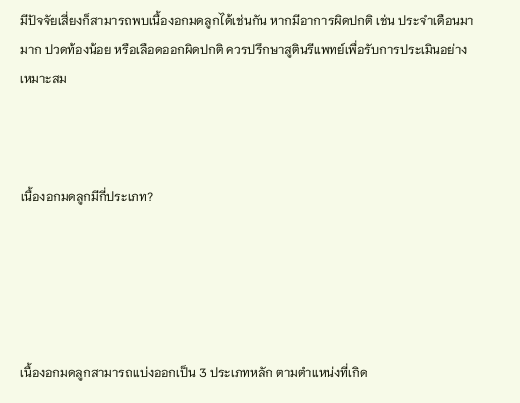มีปัจจัยเสี่ยงก็สามารถพบเนื้องอกมดลูกได้เช่นกัน หากมีอาการผิดปกติ เช่น ประจำเดือนมามาก ปวดท้องน้อย หรือเลือดออกผิดปกติ ควรปรึกษาสูตินรีแพทย์เพื่อรับการประเมินอย่างเหมาะสม



เนื้องอกมดลูกมีกี่ประเภท?





เนื้องอกมดลูกสามารถแบ่งออกเป็น 3 ประเภทหลัก ตามตำแหน่งที่เกิด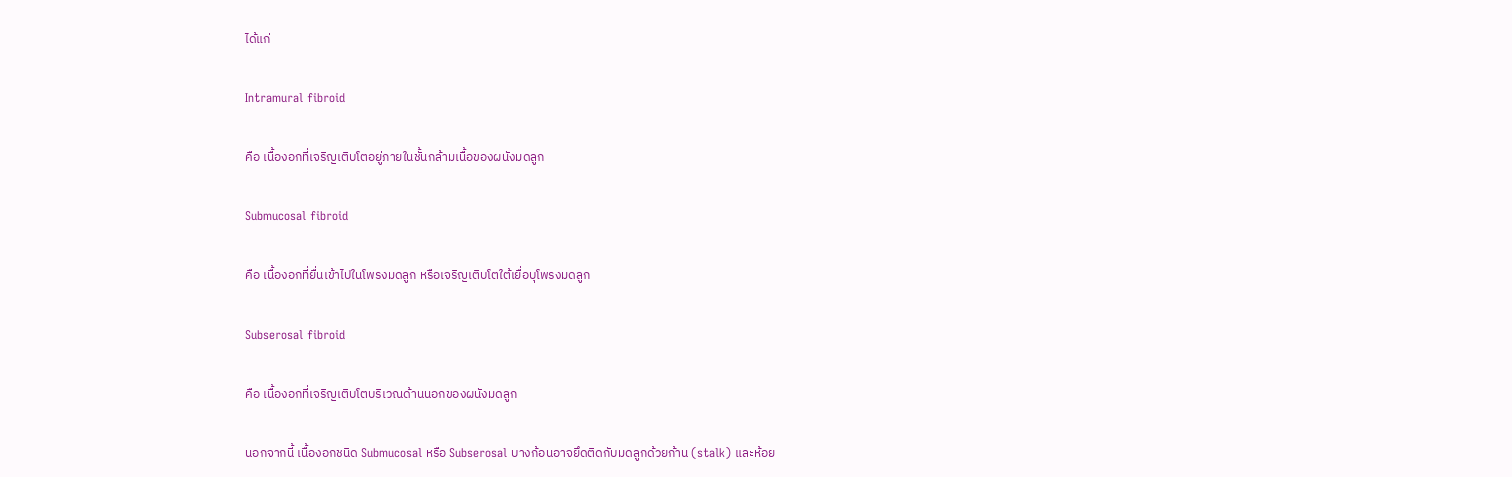ได้แก่

Intramural fibroid

คือ เนื้องอกที่เจริญเติบโตอยู่ภายในชั้นกล้ามเนื้อของผนังมดลูก

Submucosal fibroid

คือ เนื้องอกที่ยื่นเข้าไปในโพรงมดลูก หรือเจริญเติบโตใต้เยื่อบุโพรงมดลูก

Subserosal fibroid

คือ เนื้องอกที่เจริญเติบโตบริเวณด้านนอกของผนังมดลูก

นอกจากนี้ เนื้องอกชนิด Submucosal หรือ Subserosal บางก้อนอาจยึดติดกับมดลูกด้วยก้าน (stalk) และห้อย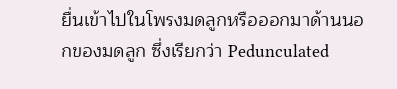ยื่นเข้าไปในโพรงมดลูกหรือออกมาด้านนอกของมดลูก ซึ่งเรียกว่า Pedunculated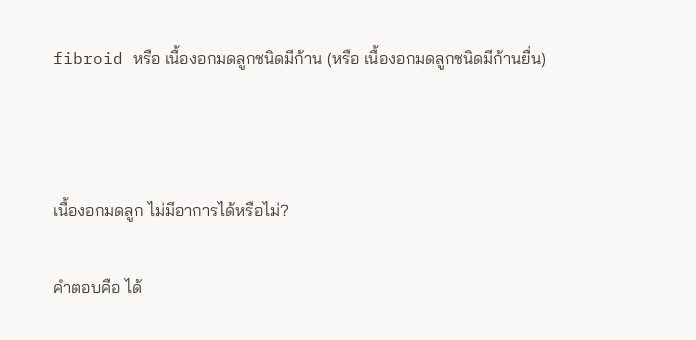fibroid หรือ เนื้องอกมดลูกชนิดมีก้าน (หรือ เนื้องอกมดลูกชนิดมีก้านยื่น)



เนื้องอกมดลูก ไม่มีอาการได้หรือไม่?

คำตอบคือ ได้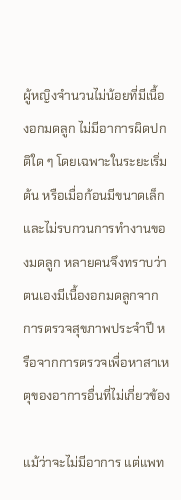ผู้หญิงจำนวนไม่น้อยที่มีเนื้องอกมดลูก ไม่มีอาการผิดปกติใด ๆ โดยเฉพาะในระยะเริ่มต้น หรือเมื่อก้อนมีขนาดเล็กและไม่รบกวนการทำงานของมดลูก หลายคนจึงทราบว่าตนเองมีเนื้องอกมดลูกจากการตรวจสุขภาพประจำปี หรือจากการตรวจเพื่อหาสาเหตุของอาการอื่นที่ไม่เกี่ยวข้อง

แม้ว่าจะไม่มีอาการ แต่แพท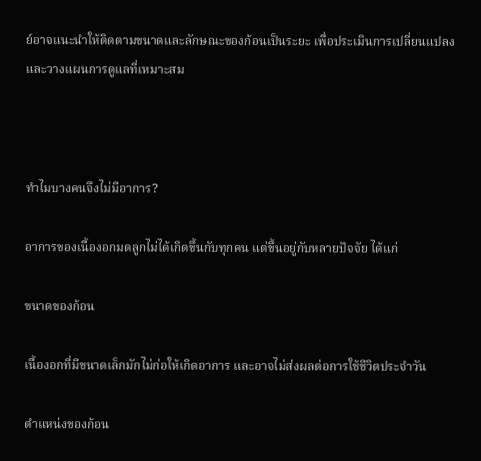ย์อาจแนะนำให้ติดตามขนาดและลักษณะของก้อนเป็นระยะ เพื่อประเมินการเปลี่ยนแปลงและวางแผนการดูแลที่เหมาะสม



ทำไมบางคนจึงไม่มีอาการ?

อาการของเนื้องอกมดลูกไม่ได้เกิดขึ้นกับทุกคน แต่ขึ้นอยู่กับหลายปัจจัย ได้แก่

ขนาดของก้อน

เนื้องอกที่มีขนาดเล็กมักไม่ก่อให้เกิดอาการ และอาจไม่ส่งผลต่อการใช้ชีวิตประจำวัน

ตำแหน่งของก้อน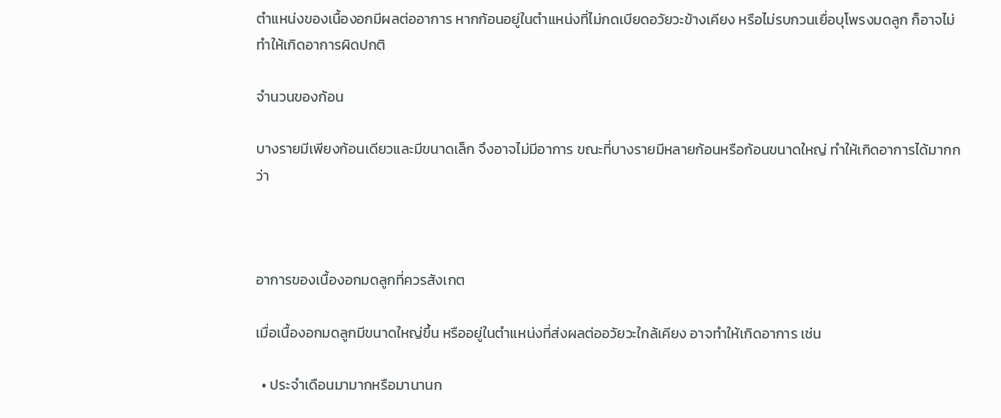ตำแหน่งของเนื้องอกมีผลต่ออาการ หากก้อนอยู่ในตำแหน่งที่ไม่กดเบียดอวัยวะข้างเคียง หรือไม่รบกวนเยื่อบุโพรงมดลูก ก็อาจไม่ทำให้เกิดอาการผิดปกติ

จำนวนของก้อน

บางรายมีเพียงก้อนเดียวและมีขนาดเล็ก จึงอาจไม่มีอาการ ขณะที่บางรายมีหลายก้อนหรือก้อนขนาดใหญ่ ทำให้เกิดอาการได้มากกว่า



อาการของเนื้องอกมดลูกที่ควรสังเกต

เมื่อเนื้องอกมดลูกมีขนาดใหญ่ขึ้น หรืออยู่ในตำแหน่งที่ส่งผลต่ออวัยวะใกล้เคียง อาจทำให้เกิดอาการ เช่น

  • ประจำเดือนมามากหรือมานานก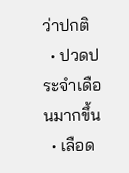ว่าปกติ
  • ปวดประจำเดือนมากขึ้น
  • เลือด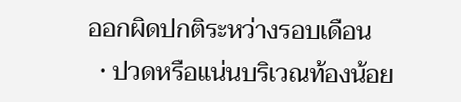ออกผิดปกติระหว่างรอบเดือน
  • ปวดหรือแน่นบริเวณท้องน้อย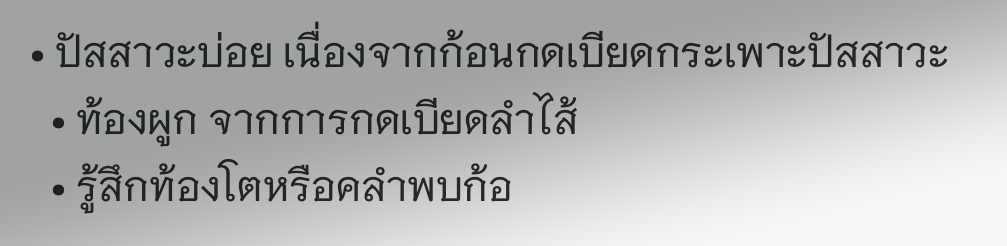• ปัสสาวะบ่อย เนื่องจากก้อนกดเบียดกระเพาะปัสสาวะ
  • ท้องผูก จากการกดเบียดลำไส้
  • รู้สึกท้องโตหรือคลำพบก้อ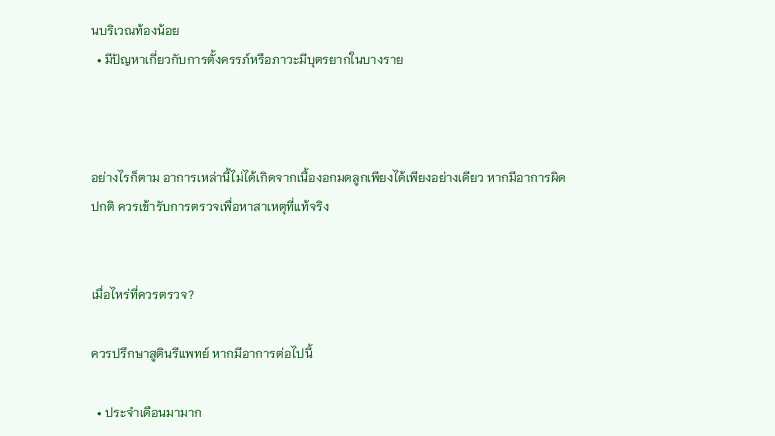นบริเวณท้องน้อย
  • มีปัญหาเกี่ยวกับการตั้งครรภ์หรือภาวะมีบุตรยากในบางราย



อย่างไรก็ตาม อาการเหล่านี้ไม่ได้เกิดจากเนื้องอกมดลูกเพียงได้เพียงอย่างเดียว หากมีอาการผิดปกติ ควรเข้ารับการตรวจเพื่อหาสาเหตุที่แท้จริง


เมื่อไหร่ที่ควรตรวจ?

ควรปรึกษาสูตินรีแพทย์ หากมีอาการต่อไปนี้

  • ประจำเดือนมามาก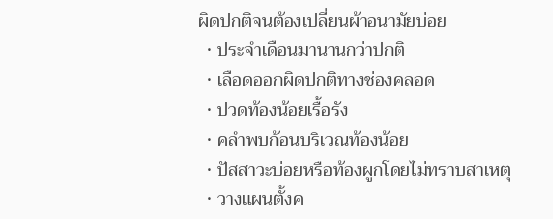ผิดปกติจนต้องเปลี่ยนผ้าอนามัยบ่อย
  • ประจำเดือนมานานกว่าปกติ
  • เลือดออกผิดปกติทางช่องคลอด
  • ปวดท้องน้อยเรื้อรัง
  • คลำพบก้อนบริเวณท้องน้อย
  • ปัสสาวะบ่อยหรือท้องผูกโดยไม่ทราบสาเหตุ
  • วางแผนตั้งค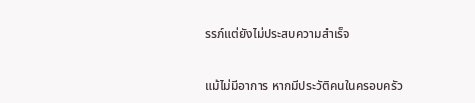รรภ์แต่ยังไม่ประสบความสำเร็จ



แม้ไม่มีอาการ หากมีประวัติคนในครอบครัว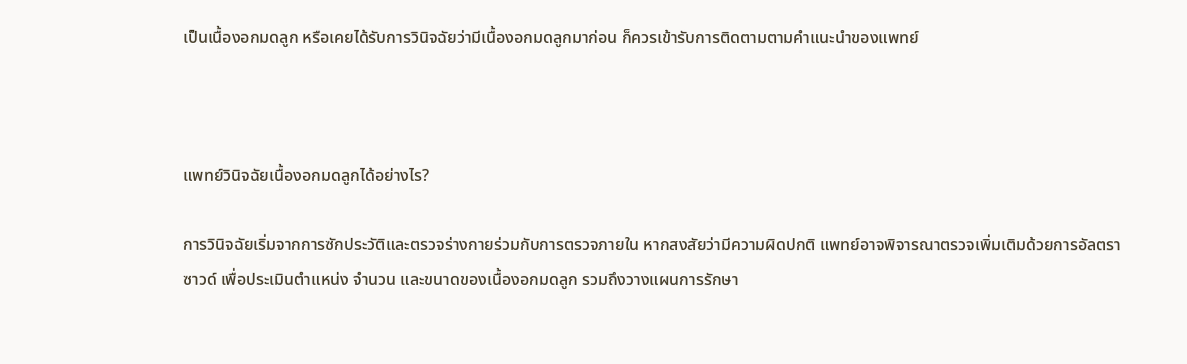เป็นเนื้องอกมดลูก หรือเคยได้รับการวินิจฉัยว่ามีเนื้องอกมดลูกมาก่อน ก็ควรเข้ารับการติดตามตามคำแนะนำของแพทย์



แพทย์วินิจฉัยเนื้องอกมดลูกได้อย่างไร?

การวินิจฉัยเริ่มจากการซักประวัติและตรวจร่างกายร่วมกับการตรวจภายใน หากสงสัยว่ามีความผิดปกติ แพทย์อาจพิจารณาตรวจเพิ่มเติมด้วยการอัลตราซาวด์ เพื่อประเมินตำแหน่ง จำนวน และขนาดของเนื้องอกมดลูก รวมถึงวางแผนการรักษา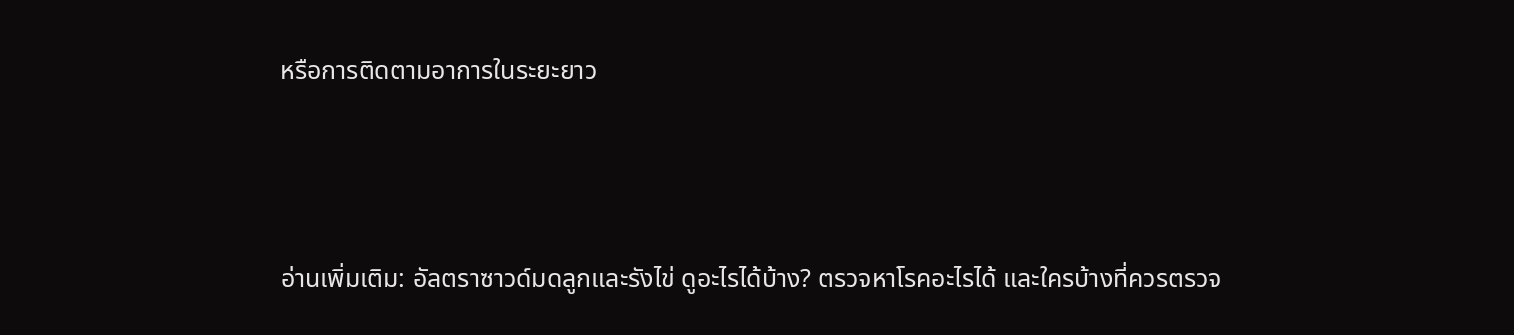หรือการติดตามอาการในระยะยาว



อ่านเพิ่มเติม: อัลตราซาวด์มดลูกและรังไข่ ดูอะไรได้บ้าง? ตรวจหาโรคอะไรได้ และใครบ้างที่ควรตรวจ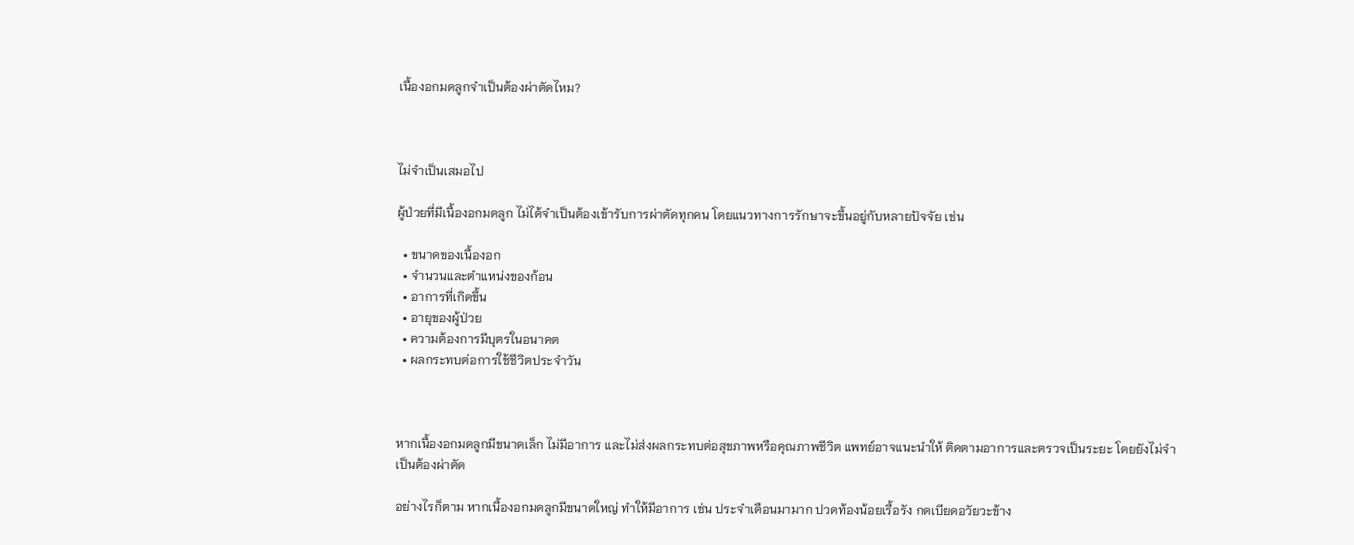เนื้องอกมดลูกจำเป็นต้องผ่าตัดไหม?



ไม่จำเป็นเสมอไป

ผู้ป่วยที่มีเนื้องอกมดลูก ไม่ได้จำเป็นต้องเข้ารับการผ่าตัดทุกคน โดยแนวทางการรักษาจะขึ้นอยู่กับหลายปัจจัย เช่น

  • ขนาดของเนื้องอก
  • จำนวนและตำแหน่งของก้อน
  • อาการที่เกิดขึ้น
  • อายุของผู้ป่วย
  • ความต้องการมีบุตรในอนาคต
  • ผลกระทบต่อการใช้ชีวิตประจำวัน



หากเนื้องอกมดลูกมีขนาดเล็ก ไม่มีอาการ และไม่ส่งผลกระทบต่อสุขภาพหรือคุณภาพชีวิต แพทย์อาจแนะนำให้ ติดตามอาการและตรวจเป็นระยะ โดยยังไม่จำเป็นต้องผ่าตัด

อย่างไรก็ตาม หากเนื้องอกมดลูกมีขนาดใหญ่ ทำให้มีอาการ เช่น ประจำเดือนมามาก ปวดท้องน้อยเรื้อรัง กดเบียดอวัยวะข้าง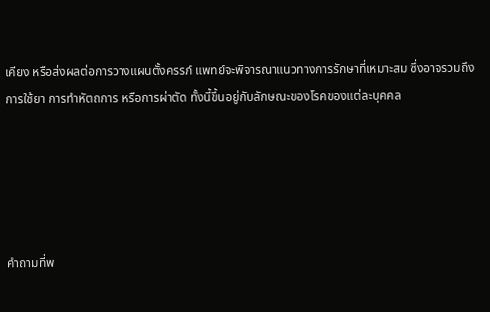เคียง หรือส่งผลต่อการวางแผนตั้งครรภ์ แพทย์จะพิจารณาแนวทางการรักษาที่เหมาะสม ซึ่งอาจรวมถึงการใช้ยา การทำหัตถการ หรือการผ่าตัด ทั้งนี้ขึ้นอยู่กับลักษณะของโรคของแต่ละบุคคล





คำถามที่พ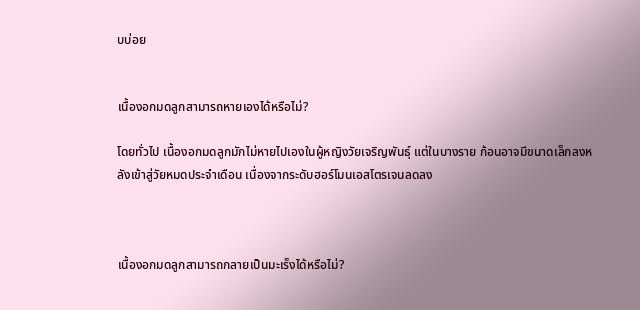บบ่อย


เนื้องอกมดลูกสามารถหายเองได้หรือไม่?

โดยทั่วไป เนื้องอกมดลูกมักไม่หายไปเองในผู้หญิงวัยเจริญพันธุ์ แต่ในบางราย ก้อนอาจมีขนาดเล็กลงหลังเข้าสู่วัยหมดประจำเดือน เนื่องจากระดับฮอร์โมนเอสโตรเจนลดลง



เนื้องอกมดลูกสามารถกลายเป็นมะเร็งได้หรือไม่?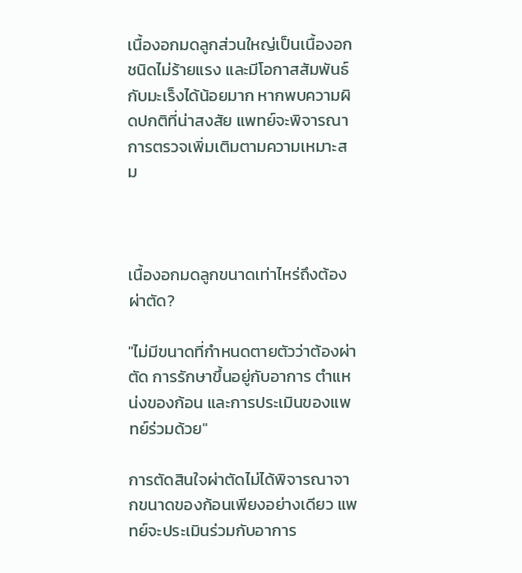เนื้องอกมดลูกส่วนใหญ่เป็นเนื้องอกชนิดไม่ร้ายแรง และมีโอกาสสัมพันธ์กับมะเร็งได้น้อยมาก หากพบความผิดปกติที่น่าสงสัย แพทย์จะพิจารณาการตรวจเพิ่มเติมตามความเหมาะสม



เนื้องอกมดลูกขนาดเท่าไหร่ถึงต้องผ่าตัด?

"ไม่มีขนาดที่กำหนดตายตัวว่าต้องผ่าตัด การรักษาขึ้นอยู่กับอาการ ตำแหน่งของก้อน และการประเมินของแพทย์ร่วมด้วย"

การตัดสินใจผ่าตัดไม่ได้พิจารณาจากขนาดของก้อนเพียงอย่างเดียว แพทย์จะประเมินร่วมกับอาการ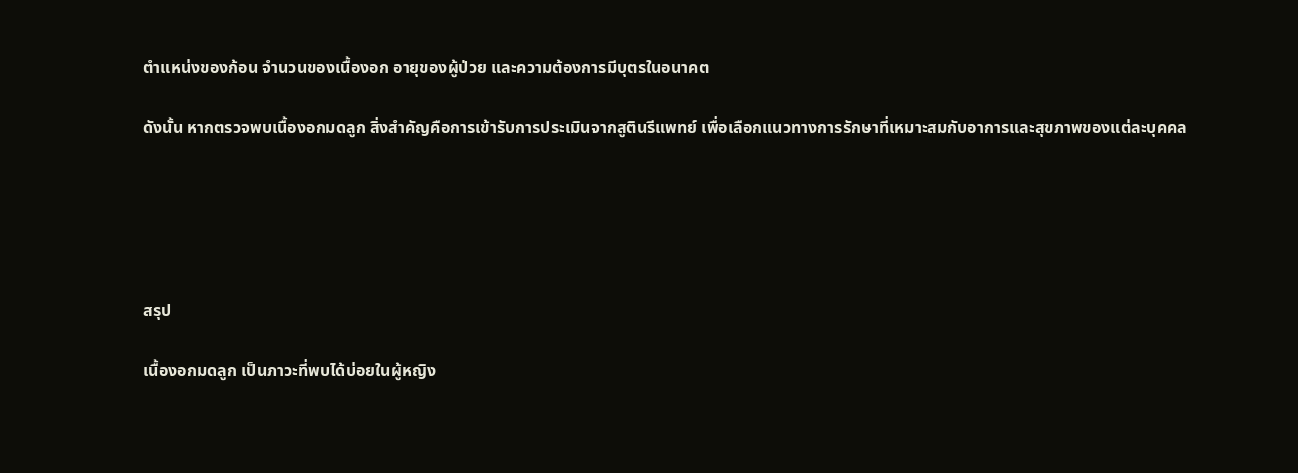ตำแหน่งของก้อน จำนวนของเนื้องอก อายุของผู้ป่วย และความต้องการมีบุตรในอนาคต

ดังนั้น หากตรวจพบเนื้องอกมดลูก สิ่งสำคัญคือการเข้ารับการประเมินจากสูตินรีแพทย์ เพื่อเลือกแนวทางการรักษาที่เหมาะสมกับอาการและสุขภาพของแต่ละบุคคล





สรุป

เนื้องอกมดลูก เป็นภาวะที่พบได้บ่อยในผู้หญิง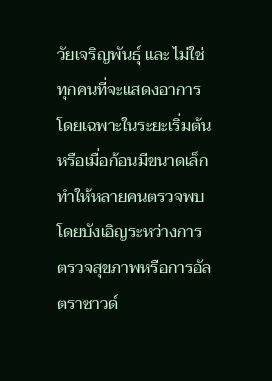วัยเจริญพันธุ์ และ ไม่ใช่ทุกคนที่จะแสดงอาการ โดยเฉพาะในระยะเริ่มต้นหรือเมื่อก้อนมีขนาดเล็ก ทำให้หลายคนตรวจพบโดยบังเอิญระหว่างการตรวจสุขภาพหรือการอัลตราซาวด์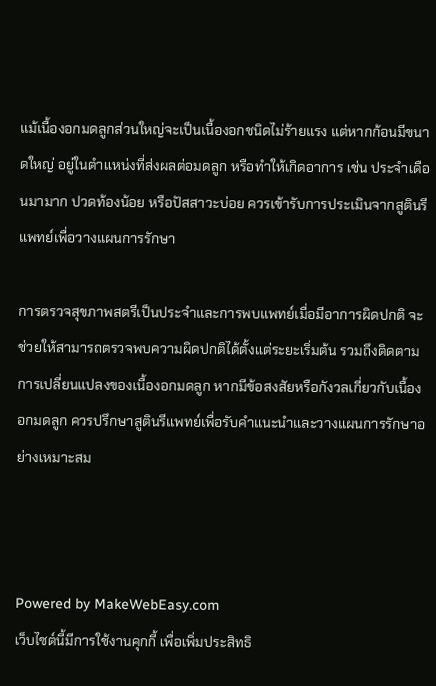แม้เนื้องอกมดลูกส่วนใหญ่จะเป็นเนื้องอกชนิดไม่ร้ายแรง แต่หากก้อนมีขนาดใหญ่ อยู่ในตำแหน่งที่ส่งผลต่อมดลูก หรือทำให้เกิดอาการ เช่น ประจำเดือนมามาก ปวดท้องน้อย หรือปัสสาวะบ่อย ควรเข้ารับการประเมินจากสูตินรีแพทย์เพื่อวางแผนการรักษา

การตรวจสุขภาพสตรีเป็นประจำและการพบแพทย์เมื่อมีอาการผิดปกติ จะช่วยให้สามารถตรวจพบความผิดปกติได้ตั้งแต่ระยะเริ่มต้น รวมถึงติดตามการเปลี่ยนแปลงของเนื้องอกมดลูก หากมีข้อสงสัยหรือกังวลเกี่ยวกับเนื้องอกมดลูก ควรปรึกษาสูตินรีแพทย์เพื่อรับคำแนะนำและวางแผนการรักษาอย่างเหมาะสม



Powered by MakeWebEasy.com
เว็บไซต์นี้มีการใช้งานคุกกี้ เพื่อเพิ่มประสิทธิ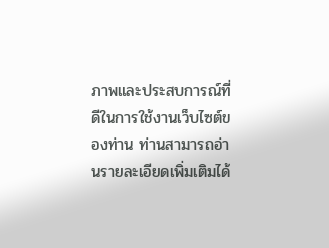ภาพและประสบการณ์ที่ดีในการใช้งานเว็บไซต์ของท่าน ท่านสามารถอ่านรายละเอียดเพิ่มเติมได้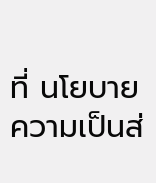ที่ นโยบายความเป็นส่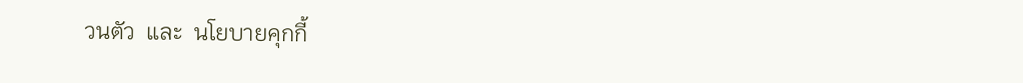วนตัว  และ  นโยบายคุกกี้